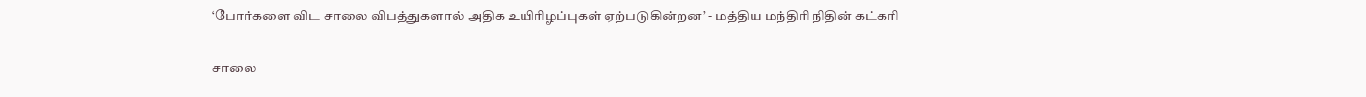‘போர்களை விட சாலை விபத்துகளால் அதிக உயிரிழப்புகள் ஏற்படுகின்றன’ - மத்திய மந்திரி நிதின் கட்கரி

சாலை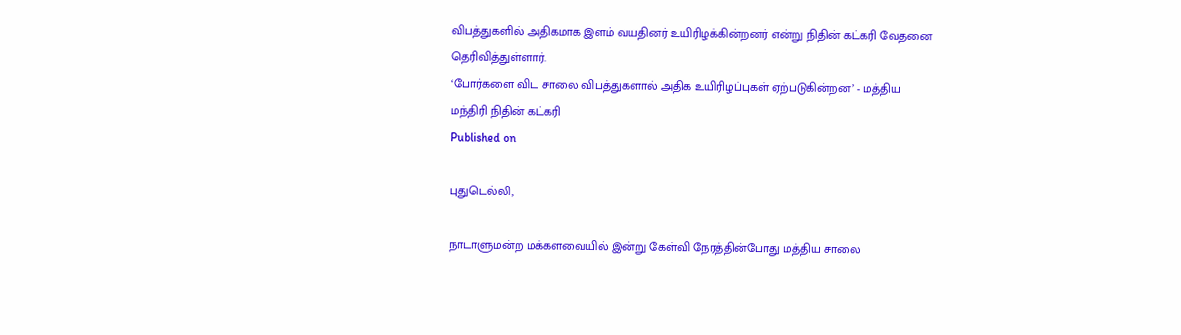விபத்துகளில் அதிகமாக இளம் வயதினர் உயிரிழக்கின்றனர் என்று நிதின் கட்கரி வேதனை தெரிவித்துள்ளார்.
‘போர்களை விட சாலை விபத்துகளால் அதிக உயிரிழப்புகள் ஏற்படுகின்றன’ - மத்திய மந்திரி நிதின் கட்கரி
Published on

புதுடெல்லி,

நாடாளுமன்ற மக்களவையில் இன்று கேள்வி நேரத்தின்போது மத்திய சாலை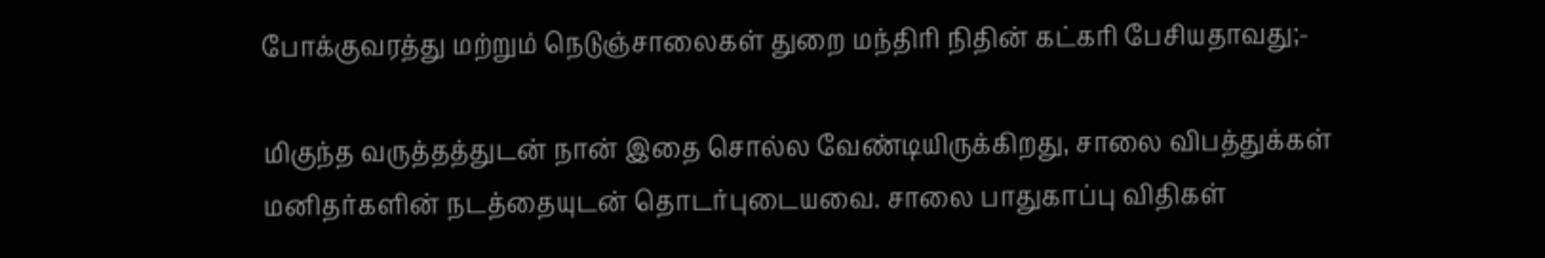போக்குவரத்து மற்றும் நெடுஞ்சாலைகள் துறை மந்திரி நிதின் கட்கரி பேசியதாவது;-

மிகுந்த வருத்தத்துடன் நான் இதை சொல்ல வேண்டியிருக்கிறது, சாலை விபத்துக்கள் மனிதர்களின் நடத்தையுடன் தொடர்புடையவை. சாலை பாதுகாப்பு விதிகள்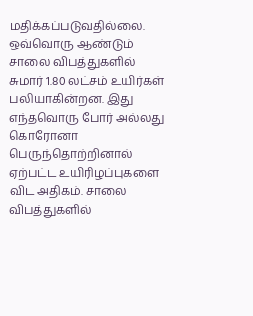மதிக்கப்படுவதில்லை. ஒவ்வொரு ஆண்டும் சாலை விபத்துகளில் சுமார் 1.80 லட்சம் உயிர்கள் பலியாகின்றன. இது எந்தவொரு போர் அல்லது கொரோனா பெருந்தொற்றினால் ஏற்பட்ட உயிரிழப்புகளை விட அதிகம். சாலை விபத்துகளில்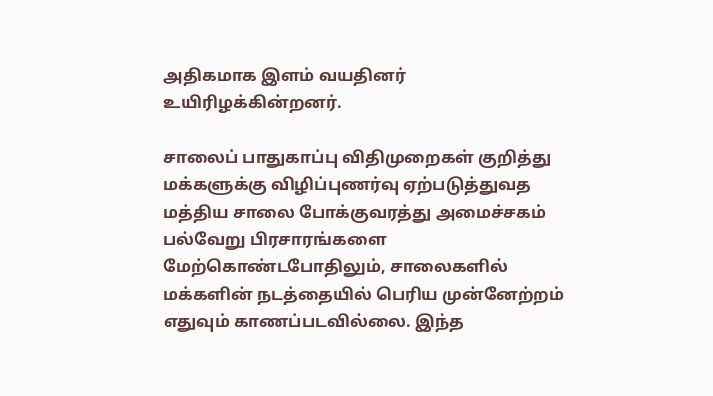அதிகமாக இளம் வயதினர் உயிரிழக்கின்றனர்.

சாலைப் பாதுகாப்பு விதிமுறைகள் குறித்து மக்களுக்கு விழிப்புணர்வு ஏற்படுத்துவத மத்திய சாலை போக்குவரத்து அமைச்சகம் பல்வேறு பிரசாரங்களை மேற்கொண்டபோதிலும், சாலைகளில் மக்களின் நடத்தையில் பெரிய முன்னேற்றம் எதுவும் காணப்படவில்லை. இந்த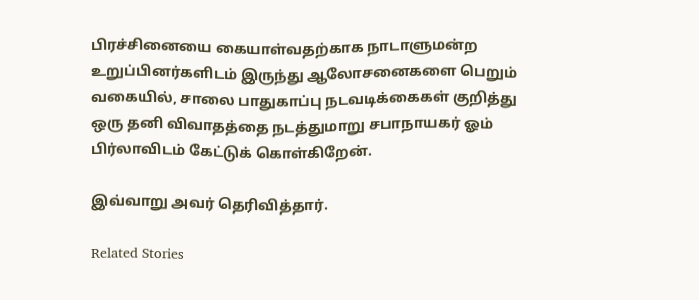பிரச்சினையை கையாள்வதற்காக நாடாளுமன்ற உறுப்பினர்களிடம் இருந்து ஆலோசனைகளை பெறும் வகையில், சாலை பாதுகாப்பு நடவடிக்கைகள் குறித்து ஒரு தனி விவாதத்தை நடத்துமாறு சபாநாயகர் ஓம் பிர்லாவிடம் கேட்டுக் கொள்கிறேன்.

இவ்வாறு அவர் தெரிவித்தார்.

Related Stories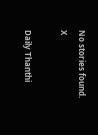No stories found.
X

Daily Thanthi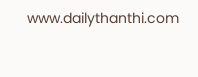www.dailythanthi.com